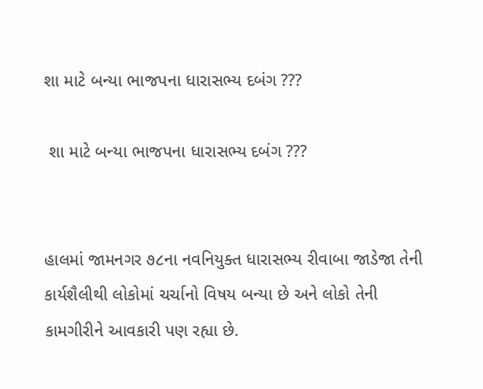શા માટે બન્યા ભાજપના ધારાસભ્ય દબંગ ???

 શા માટે બન્યા ભાજપના ધારાસભ્ય દબંગ ???


હાલમાં જામનગર ૭૮ના નવનિયુક્ત ધારાસભ્ય રીવાબા જાડેજા તેની કાર્યશૈલીથી લોકોમાં ચર્ચાનો વિષય બન્યા છે અને લોકો તેની કામગીરીને આવકારી પણ રહ્યા છે.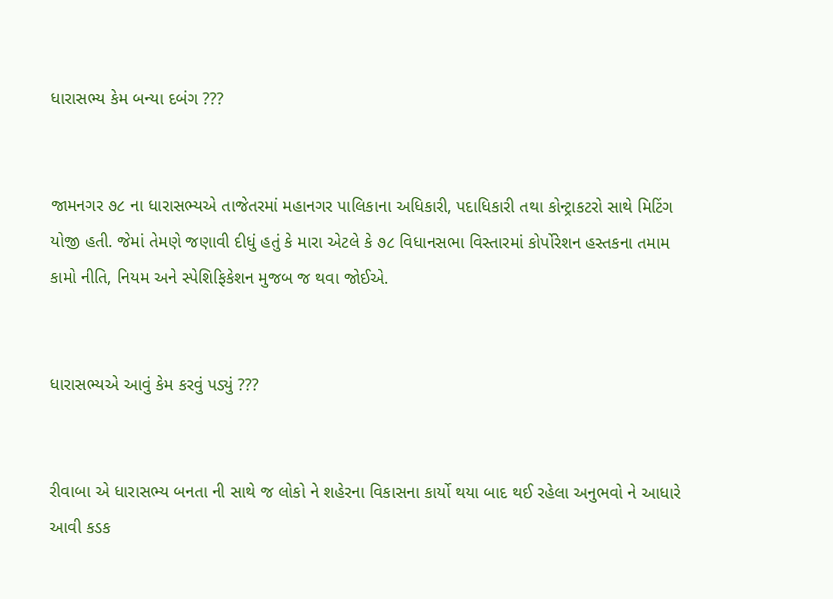ધારાસભ્ય કેમ બન્યા દબંગ ???


જામનગર ૭૮ ના ધારાસભ્યએ તાજેતરમાં મહાનગર પાલિકાના અધિકારી, પદાધિકારી તથા કોન્ટ્રાકટરો સાથે મિટિંગ યોજી હતી. જેમાં તેમણે જણાવી દીધું હતું કે મારા એટલે કે ૭૮ વિધાનસભા વિસ્તારમાં કોર્પોરેશન હસ્તકના તમામ કામો નીતિ, નિયમ અને સ્પેશિફિકેશન મુજબ જ થવા જોઈએ.


ધારાસભ્યએ આવું કેમ કરવું પડ્યું ???


રીવાબા એ ધારાસભ્ય બનતા ની સાથે જ લોકો ને શહેરના વિકાસના કાર્યો થયા બાદ થઈ રહેલા અનુભવો ને આધારે આવી કડક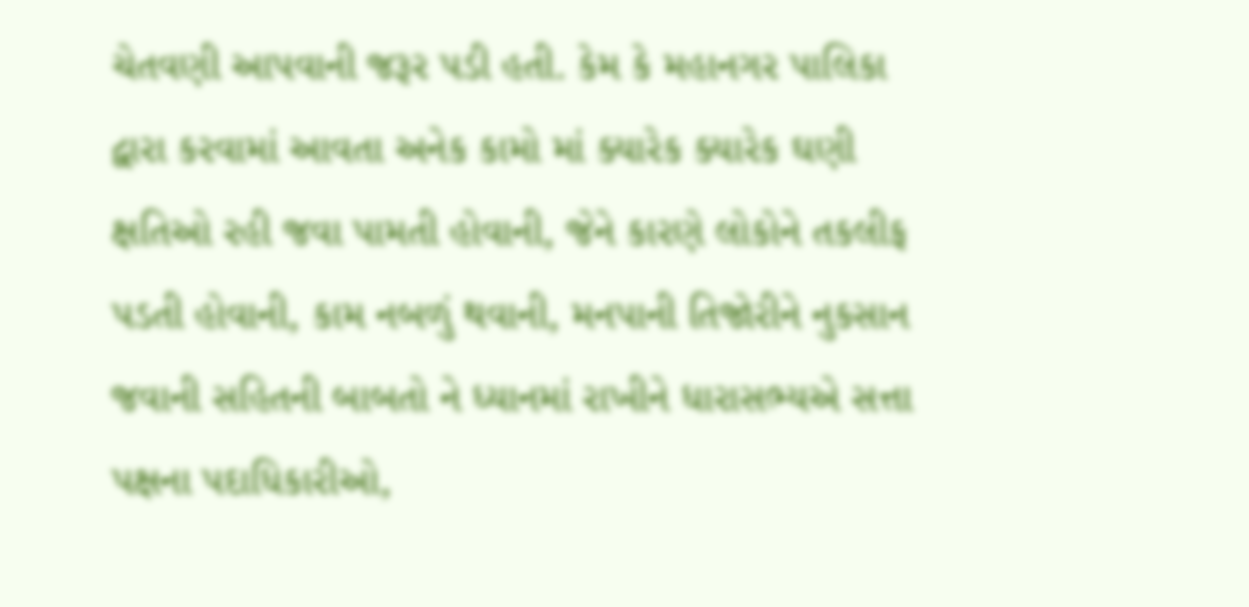ચેતવણી આપવાની જરૂર પડી હતી. કેમ કે મહાનગર પાલિકા દ્વારા કરવામાં આવતા અનેક કામો માં ક્યારેક ક્યારેક ઘણી ક્ષતિઓ રહી જવા પામતી હોવાની, જેને કારણે લોકોને તકલીફ પડતી હોવાની, કામ નબળું થવાની, મનપાની તિજોરીને નુકસાન જવાની સહિતની બાબતો ને ધ્યાનમાં રાખીને ધારાસભ્યએ સત્તા પક્ષના પદાધિકારીઓ,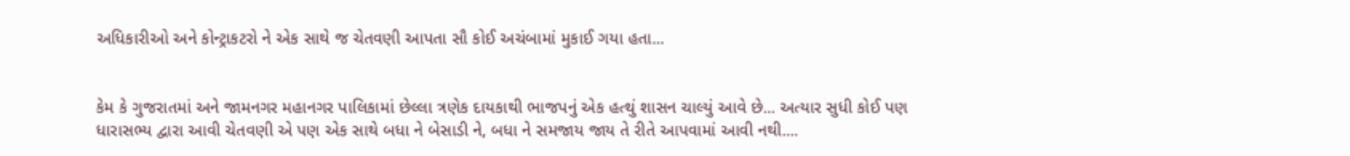અધિકારીઓ અને કોન્ટ્રાકટરો ને એક સાથે જ ચેતવણી આપતા સૌ કોઈ અચંબામાં મુકાઈ ગયા હતા...


કેમ કે ગુજરાતમાં અને જામનગર મહાનગર પાલિકામાં છેલ્લા ત્રણેક દાયકાથી ભાજપનું એક હત્થું શાસન ચાલ્યું આવે છે... અત્યાર સુધી કોઈ પણ ધારાસભ્ય દ્વારા આવી ચેતવણી એ પણ એક સાથે બધા ને બેસાડી ને, બધા ને સમજાય જાય તે રીતે આપવામાં આવી નથી....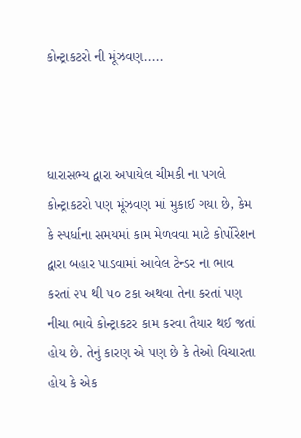કોન્ટ્રાકટરો ની મૂંઝવણ.....



ધારાસભ્ય દ્વારા અપાયેલ ચીમકી ના પગલે કોન્ટ્રાકટરો પણ મૂંઝવણ માં મુકાઈ ગયા છે, કેમ કે સ્પર્ધાના સમયમાં કામ મેળવવા માટે કોર્પોરેશન દ્વારા બહાર પાડવામાં આવેલ ટેન્ડર ના ભાવ કરતાં ૨૫ થી ૫૦ ટકા અથવા તેના કરતાં પણ નીચા ભાવે કોન્ટ્રાકટર કામ કરવા તૈયાર થઈ જતાં હોય છે. તેનું કારણ એ પણ છે કે તેઓ વિચારતા હોય કે એક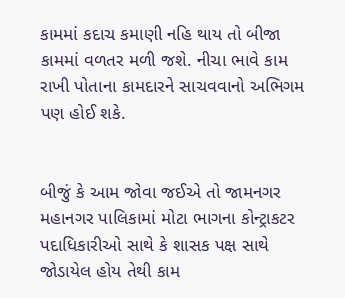કામમાં કદાચ કમાણી નહિ થાય તો બીજા કામમાં વળતર મળી જશે. નીચા ભાવે કામ રાખી પોતાના કામદારને સાચવવાનો અભિગમ પણ હોઈ શકે.


બીજું કે આમ જોવા જઈએ તો જામનગર મહાનગર પાલિકામાં મોટા ભાગના કોન્ટ્રાકટર પદાધિકારીઓ સાથે કે શાસક પક્ષ સાથે જોડાયેલ હોય તેથી કામ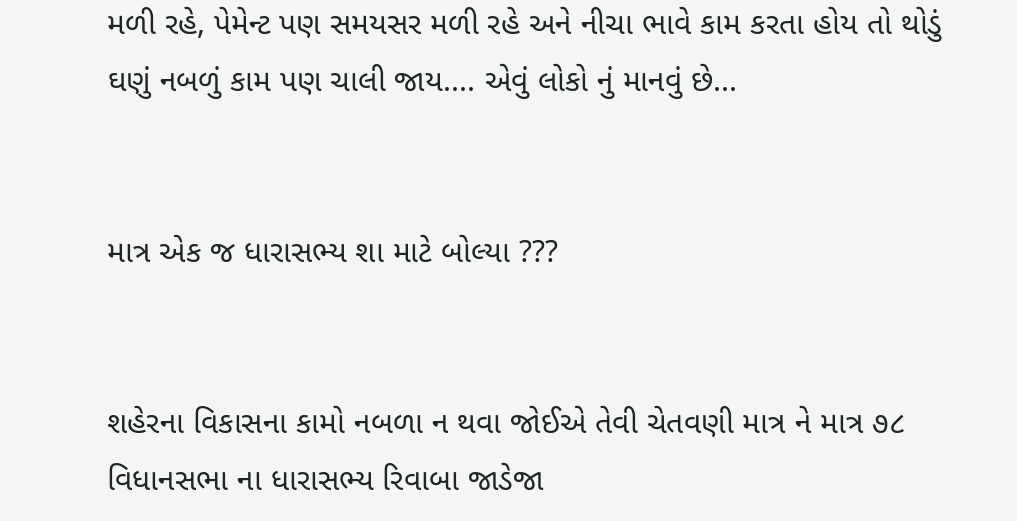મળી રહે, પેમેન્ટ પણ સમયસર મળી રહે અને નીચા ભાવે કામ કરતા હોય તો થોડું ઘણું નબળું કામ પણ ચાલી જાય.... એવું લોકો નું માનવું છે...


માત્ર એક જ ધારાસભ્ય શા માટે બોલ્યા ???


શહેરના વિકાસના કામો નબળા ન થવા જોઈએ તેવી ચેતવણી માત્ર ને માત્ર ૭૮ વિધાનસભા ના ધારાસભ્ય રિવાબા જાડેજા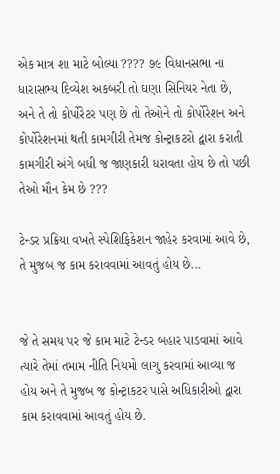એક માત્ર શા માટે બોલ્યા ???? ૭૯ વિધાનસભા ના ધારાસભ્ય દિવ્યેશ અકબરી તો ઘણા સિનિયર નેતા છે, અને તે તો કોર્પોરેટર પણ છે તો તેઓને તો કોર્પોરેશન અને કોર્પોરેશનમાં થતી કામગીરી તેમજ કોન્ટ્રાકટરો દ્વારા કરાતી કામગીરી અંગે બધી જ જાણકારી ધરાવતા હોય છે તો પછી તેઓ મૌન કેમ છે ???

ટેન્ડર પ્રક્રિયા વખતે સ્પેશિફિકેશન જાહેર કરવામાં આવે છે, તે મુજબ જ કામ કરાવવામાં આવતું હોય છે...


જે તે સમય પર જે કામ માટે ટેન્ડર બહાર પાડવામાં આવે ત્યારે તેમાં તમામ નીતિ નિયમો લાગુ કરવામાં આવ્યા જ હોય અને તે મુજબ જ કોન્ટ્રાકટર પાસે અધિકારીઓ દ્વારા કામ કરાવવામાં આવતું હોય છે.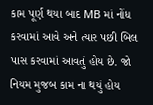કામ પૂર્ણ થયા બાદ MB માં નોંધ કરવામાં આવે અને ત્યાર પછી બિલ પાસ કરવામાં આવતું હોય છે. જો નિયમ મુજબ કામ ના થયું હોય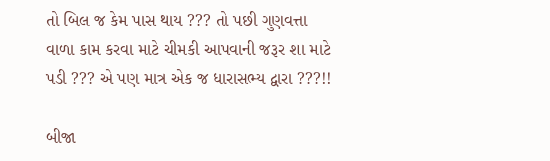તો બિલ જ કેમ પાસ થાય ??? તો પછી ગુણવત્તા વાળા કામ કરવા માટે ચીમકી આપવાની જરૂર શા માટે પડી ??? એ પણ માત્ર એક જ ધારાસભ્ય દ્વારા ???!!

બીજા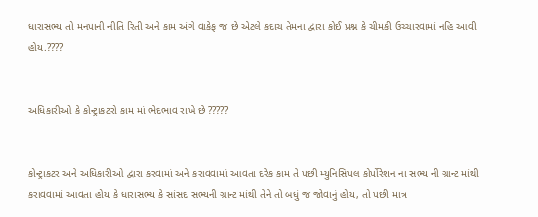ધારાસભ્ય તો મનપાની નીતિ રિતી અને કામ અંગે વાકેફ જ છે એટલે કદાચ તેમના દ્વારા કોઈ પ્રશ્ન કે ચીમકી ઉચ્ચારવામાં નહિ આવી હોય.????


અધિકારીઓ કે કોન્ટ્રાકટરો કામ માં ભેદભાવ રાખે છે ?????


કોન્ટ્રાકટર અને અધિકારીઓ દ્વારા કરવામાં અને કરાવવામાં આવતા દરેક કામ તે પછી મ્યુનિસિપલ કોર્પોરેશન ના સભ્ય ની ગ્રાન્ટ માંથી કરાવવામાં આવતા હોય કે ધારાસભ્ય કે સાંસદ સભ્યની ગ્રાન્ટ માંથી તેને તો બધું જ જોવાનું હોય, તો પછી માત્ર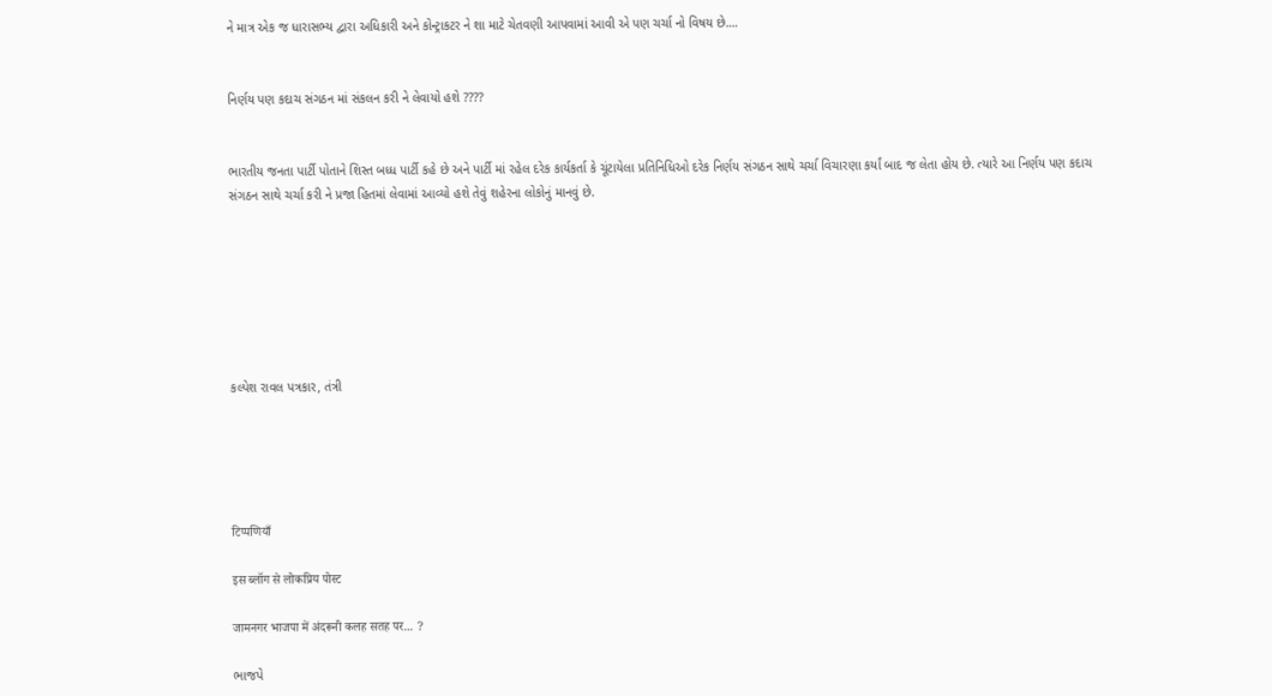ને માત્ર એક જ ધારાસભ્ય દ્વારા અધિકારી અને કોન્ટ્રાકટર ને શા માટે ચેતવણી આપવામાં આવી એ પણ ચર્ચા નો વિષય છે....


નિર્ણય પણ કદાચ સંગઠન માં સંકલન કરી ને લેવાયો હશે ????


ભારતીય જનતા પાર્ટી પોતાને શિસ્ત બધ્ધ પાર્ટી કહે છે અને પાર્ટી માં રહેલ દરેક કાર્યકર્તા કે ચૂંટાયેલા પ્રતિનિધિઓ દરેક નિર્ણય સંગઠન સાથે ચર્ચા વિચારણા કર્યાં બાદ જ લેતા હોય છે. ત્યારે આ નિર્ણય પણ કદાચ સંગઠન સાથે ચર્ચા કરી ને પ્રજા હિતમાં લેવામાં આવ્યો હશે તેવું શહેરના લોકોનું માનવું છે.







કલ્પેશ રાવલ પત્રકાર, તંત્રી





टिप्पणियाँ

इस ब्लॉग से लोकप्रिय पोस्ट

जामनगर भाजपा में अंदरूनी कलह सतह पर... ?

ભાજપે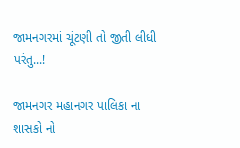જામનગરમાં ચૂંટણી તો જીતી લીધી પરંતુ...!

જામનગર મહાનગર પાલિકા ના શાસકો નો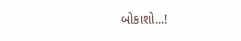બોકાશો...!